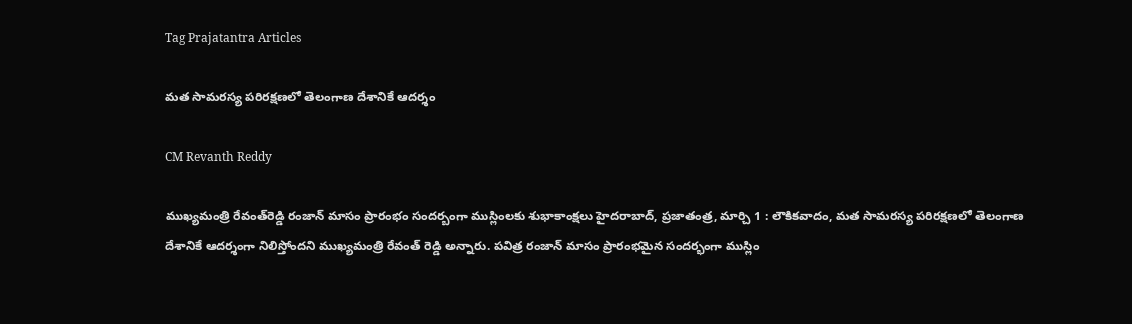Tag Prajatantra Articles

మత సామరస్య పరిరక్షణలో తెలంగాణ దేశానికే ఆదర్శం

CM Revanth Reddy

ముఖ్యమంత్రి రేవంత్‌రెడ్డి రంజాన్‌ ‌మాసం ప్రారంభం సందర్బంగా ముస్లింలకు శుభాకాంక్షలు హైదరాబాద్‌, ప్రజాతంత్ర, మార్చి 1 : లౌకికవాదం, మత సామరస్య పరిరక్షణలో తెలంగాణ దేశానికే ఆదర్శంగా నిలిస్తోందని ముఖ్యమంత్రి రేవంత్‌ ‌రెడ్డి అన్నారు. పవిత్ర రంజాన్‌ ‌మాసం ప్రారంభమైన సందర్భంగా ముస్లిం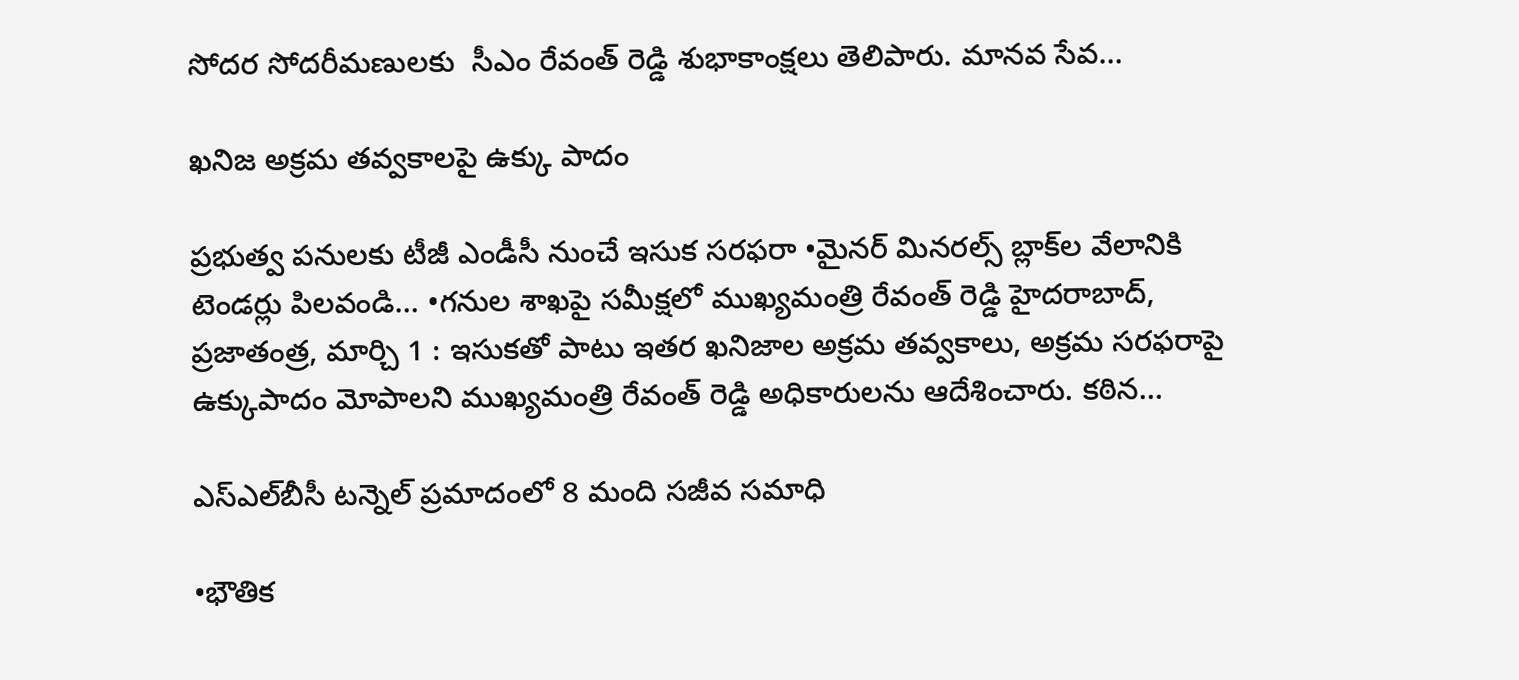సోదర సోదరీమణులకు  సీఎం రేవంత్‌ ‌రెడ్డి శుభాకాంక్షలు తెలిపారు. మానవ సేవ…

ఖనిజ అక్రమ తవ్వకాలపై ఉక్కు పాదం

ప్రభుత్వ పనులకు టీజీ ఎండీసీ నుంచే ఇసుక సరఫరా •మైనర్‌ ‌మినరల్స్ ‌బ్లాక్‌ల వేలానికి టెండర్లు పిలవండి… •గనుల శాఖపై సమీక్షలో ముఖ్యమంత్రి రేవంత్‌ ‌రెడ్డి హైదరాబాద్‌, ప్రజాతంత్ర, మార్చి 1 : ఇసుకతో పాటు ఇతర ఖనిజాల అక్రమ తవ్వకాలు, అక్రమ సరఫరాపై ఉక్కుపాదం మోపాలని ముఖ్యమంత్రి రేవంత్‌ ‌రెడ్డి అధికారులను ఆదేశించారు. కఠిన…

ఎస్‌ఎల్‌బీసీ టన్నెల్‌ ‌ప్రమాదంలో 8 మంది సజీవ సమాధి

•భౌతిక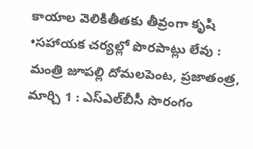కాయాల వెలికితీతకు తీవ్రంగా కృషి •సహాయక చర్యల్లో పొరపాట్లు లేవు : మంత్రి జూపల్లి దోమలపెంట, ప్రజాతంత్ర, మార్చి 1 : ఎస్‌ఎల్‌బీసీ సొరంగం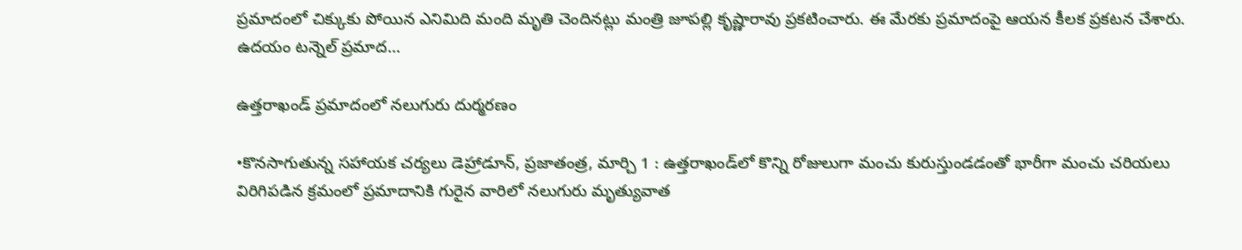ప్రమాదంలో చిక్కుకు పోయిన ఎనిమిది మంది మృతి చెందినట్లు మంత్రి జూపల్లి కృష్ణారావు ప్రకటించారు. ఈ మేరకు ప్రమాదంపై ఆయన కీలక ప్రకటన చేశారు. ఉదయం టన్నెల్‌ ‌ప్రమాద…

ఉత్తరాఖండ్‌ ‌ప్రమాదంలో నలుగురు దుర్మరణం

•కొనసాగుతున్న సహాయక చర్యలు డెహ్రాడూన్‌, ప్రజాతంత్ర, మార్చి 1 : ఉత్తరాఖండ్‌లో కొన్ని రోజులుగా మంచు కురుస్తుండడంతో భారీగా మంచు చరియలు విరిగిపడిన క్రమంలో ప్రమాదానికి గురైన వారిలో నలుగురు మృత్యువాత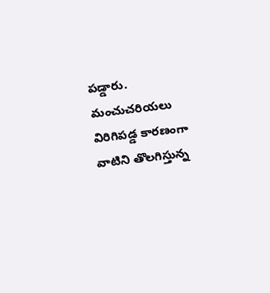పడ్డారు. మంచుచరియలు విరిగిపడ్డ కారణంగా వాటిని తొలగిస్తున్న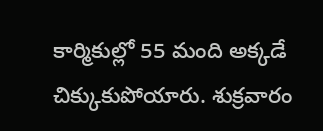కార్మికుల్లో 55 మంది అక్కడే చిక్కుకుపోయారు. శుక్రవారం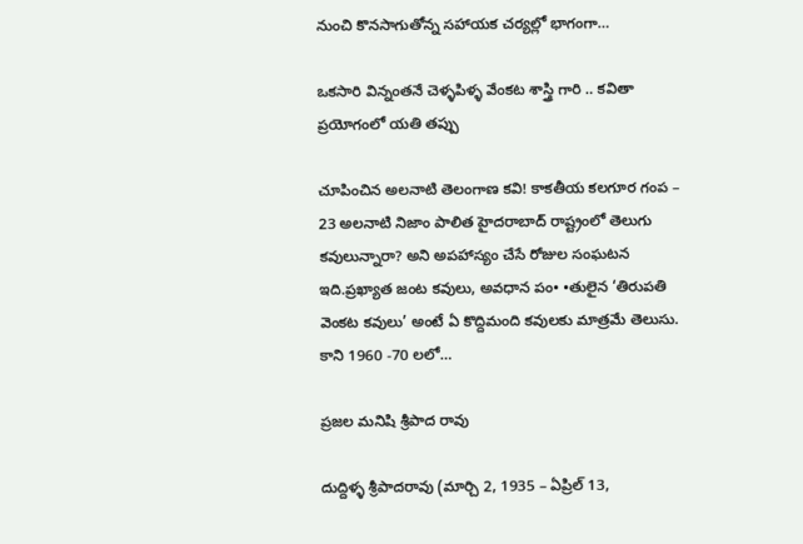నుంచి కొనసాగుతోన్న సహాయక చర్యల్లో భాగంగా…

ఒకసారి విన్నంతనే చెళ్ళపిళ్ళ వేంకట శాస్త్రి గారి .. కవితా ప్రయోగంలో యతి తప్పు

చూపించిన అలనాటి తెలంగాణ కవి! కాకతీయ కలగూర గంప – 23 అలనాటి నిజాం పాలిత హైదరాబాద్‌ ‌రాష్ట్రంలో తెలుగు కవులున్నారా? అని అపహాస్యం చేసే రోజుల సంఘటన ఇది.ప్రఖ్యాత జంట కవులు, అవధాన పం• •తులైన ‘తిరుపతి వెంకట కవులు’ అంటే ఏ కొద్దిమంది కవులకు మాత్రమే తెలుసు. కాని 1960 -70 లలో…

ప్రజల మనిషి శ్రీపాద రావు

దుద్దిళ్ళ శ్రీపాదరావు (మార్చి 2, 1935 – ఏప్రిల్‌ 13,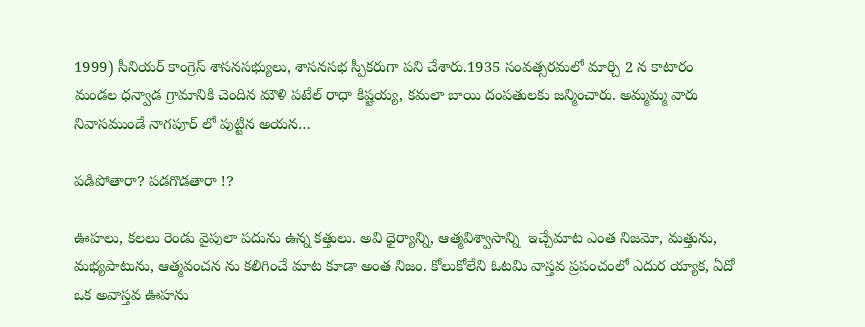1999) సీనియర్‌ ‌కాంగ్రెస్‌ ‌శాసనసభ్యులు, శాసనసభ స్పీకరుగా పని చేశారు.1935 సంవత్సరమలో మార్చి 2 న కాటారం మండల ధన్వాడ గ్రామానికి చెందిన మౌళి పటేల్‌ ‌రాధా కిష్టయ్య, కమలా బాయి దంపతులకు జన్మించారు. అమ్మమ్మ వారు నివాసముండే నాగపూర్‌ ‌లో పుట్టిన అయన…

పడిపోతారా? పడగొడతారా !?

ఊహలు, కలలు రెండు వైపులా పదును ఉన్న కత్తులు. అవి ధైర్యాన్ని, ఆత్మవిశ్వాసాన్ని  ఇచ్చేమాట ఎంత నిజమో, మత్తును, మభ్యపాటును, ఆత్మవంచన ను కలిగించే మాట కూడా అంత నిజం. కోలుకోలేని ఓటమి వాస్తవ ప్రపంచంలో ఎదుర య్యాక, ఏదో ఒక అవాస్తవ ఊహను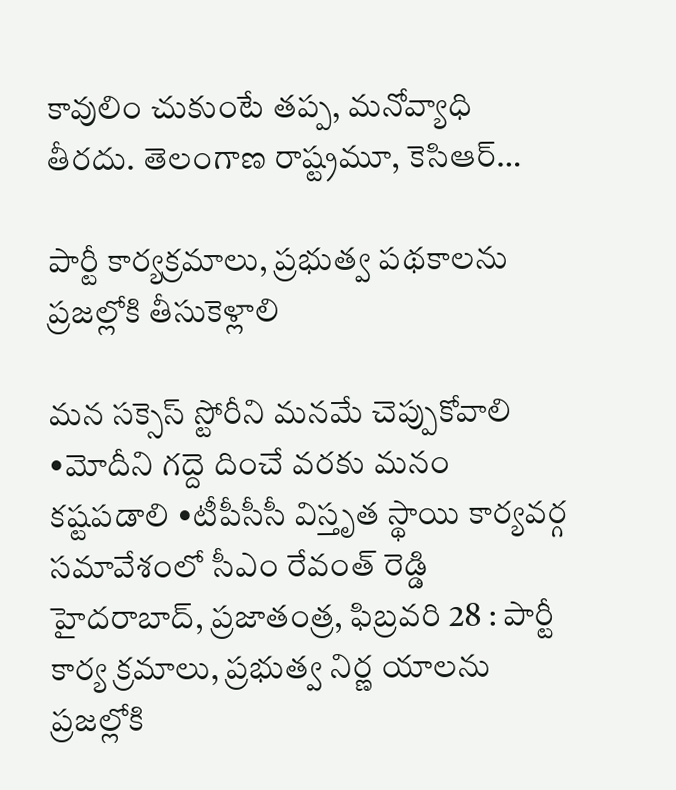కావులిం చుకుంటే తప్ప, మనోవ్యాధి తీరదు. తెలంగాణ రాష్ట్రమూ, కెసిఆర్‌…

పార్టీ కార్యక్రమాలు, ప్రభుత్వ పథకాలను ప్రజల్లోకి తీసుకెళ్లాలి

మన సక్సెస్‌ ‌స్టోరీని మనమే చెప్పుకోవాలి •మోదీని గద్దె దించే వరకు మనం కష్టపడాలి •టీపీసీసీ విస్తృత స్థాయి కార్యవర్గ సమావేశంలో సీఎం రేవంత్‌ ‌రెడ్డి హైదరాబాద్‌, ప్రజాతంత్ర, ఫిబ్రవరి 28 : పార్టీ కార్య క్రమాలు, ప్రభుత్వ నిర్ణ యాలను ప్రజల్లోకి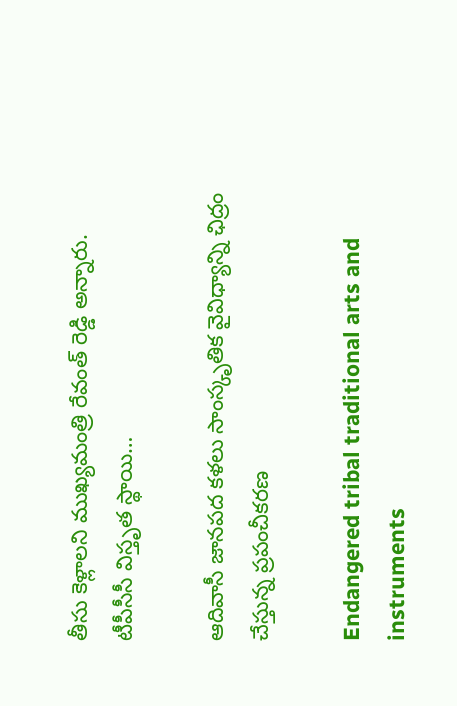తీసు కెళ్లాలని ముఖ్యమంత్రి రేవంత్‌ ‌రెడ్డి అన్నారు. టీపీసీసీ విస్తృత స్థాయి…

ఆదివాసీ జానపద కళలు సాంస్కృతిక వైవిధ్యాన్ని ఛిద్రం చేస్తున్న ప్రపంచీకరణ

Endangered tribal traditional arts and instruments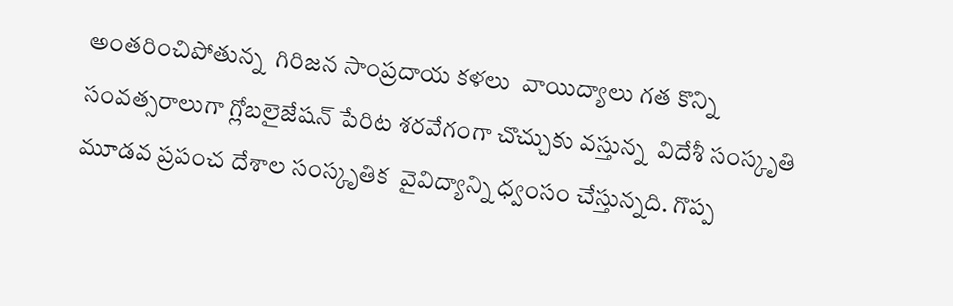అంతరించిపోతున్న  గిరిజన సాంప్రదాయ కళలు  వాయిద్యాలు గత కొన్ని సంవత్సరాలుగా గ్లోబలైజేషన్‌ ‌పేరిట శరవేగంగా చొచ్చుకు వస్తున్న  విదేశీ సంస్కృతి మూడవ ప్రపంచ దేశాల సంస్కృతిక  వైవిద్యాన్ని ధ్వంసం చేస్తున్నది. గొప్ప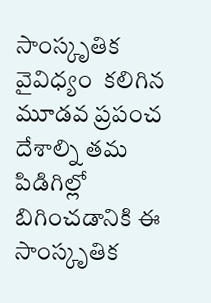సాంస్కృతిక వైవిధ్యం  కలిగిన మూడవ ప్రపంచ దేశాల్ని తమ పిడిగిల్లో బిగించడానికి ఈ సాంస్కృతిక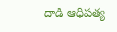దాడి ఆధిపత్య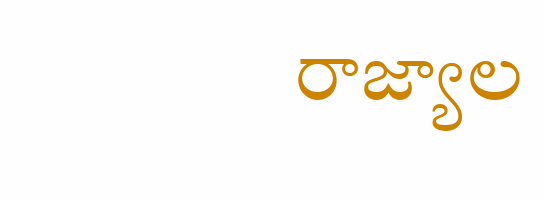రాజ్యాల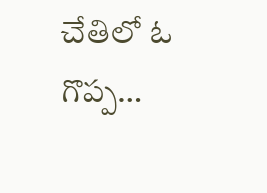చేతిలో ఓ గొప్ప…